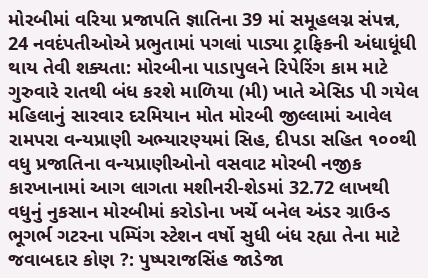મોરબીમાં વરિયા પ્રજાપતિ જ્ઞાતિના 39 માં સમૂહલગ્ન સંપન્ન, 24 નવદંપતીઓએ પ્રભુતામાં પગલાં પાડ્યા ટ્રાફિકની અંધાધૂંધી થાય તેવી શક્યતા: મોરબીના પાડાપુલને રિપેરિંગ કામ માટે ગુરુવારે રાતથી બંધ કરશે માળિયા (મી) ખાતે એસિડ પી ગયેલ મહિલાનું સારવાર દરમિયાન મોત મોરબી જીલ્લામાં આવેલ રામપરા વન્યપ્રાણી અભ્યારણ્યમાં સિહ, દીપડા સહિત ૧૦૦થી વધુ પ્રજાતિના વન્યપ્રાણીઓનો વસવાટ મોરબી નજીક કારખાનામાં આગ લાગતા મશીનરી-શેડમાં 32.72 લાખથી વધુનું નુકસાન મોરબીમાં કરોડોના ખર્ચે બનેલ અંડર ગ્રાઉન્ડ ભૂગર્ભ ગટરના પમ્પિંગ સ્ટેશન વર્ષો સુધી બંધ રહ્યા તેના માટે જવાબદાર કોણ ?: પુષ્પરાજસિંહ જાડેજા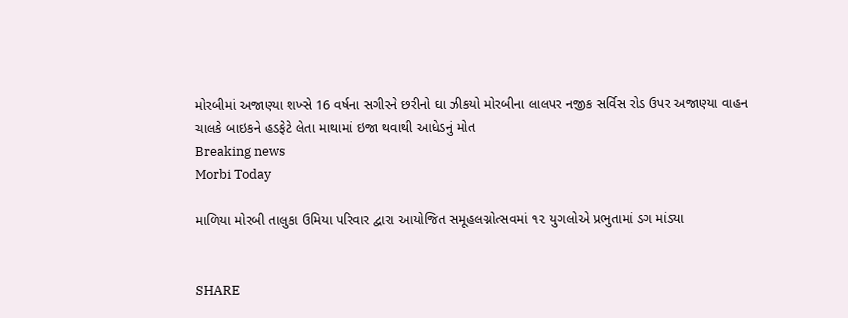મોરબીમાં અજાણ્યા શખ્સે 16 વર્ષના સગીરને છરીનો ઘા ઝીકયો મોરબીના લાલપર નજીક સર્વિસ રોડ ઉપર અજાણ્યા વાહન ચાલકે બાઇકને હડફેટે લેતા માથામાં ઇજા થવાથી આધેડનું મોત
Breaking news
Morbi Today

માળિયા મોરબી તાલુકા ઉમિયા પરિવાર દ્વારા આયોજિત સમૂહલગ્નોત્સવમાં ૧૨ યુગલોએ પ્રભુતામાં ડગ માંડ્યા


SHARE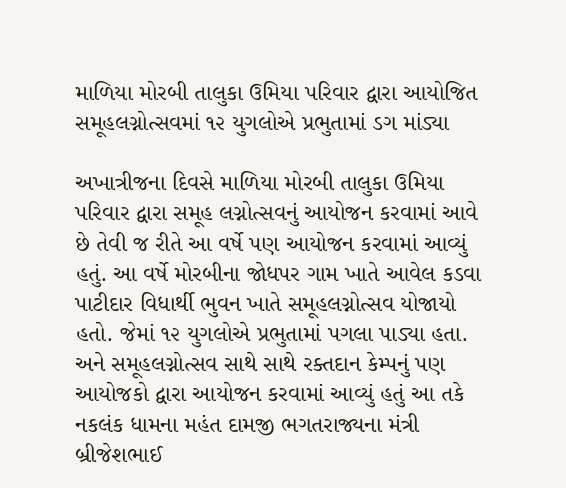માળિયા મોરબી તાલુકા ઉમિયા પરિવાર દ્વારા આયોજિત સમૂહલગ્નોત્સવમાં ૧૨ યુગલોએ પ્રભુતામાં ડગ માંડ્યા

અખાત્રીજના દિવસે માળિયા મોરબી તાલુકા ઉમિયા પરિવાર દ્વારા સમૂહ લગ્નોત્સવનું આયોજન કરવામાં આવે છે તેવી જ રીતે આ વર્ષે પણ આયોજન કરવામાં આવ્યું હતું. આ વર્ષે મોરબીના જોધપર ગામ ખાતે આવેલ કડવા પાટીદાર વિધાર્થી ભુવન ખાતે સમૂહલગ્નોત્સવ યોજાયો હતો. જેમાં ૧૨ યુગલોએ પ્રભુતામાં પગલા પાડ્યા હતા. અને સમૂહલગ્નોત્સવ સાથે સાથે રક્તદાન કેમ્પનું પણ આયોજકો દ્વારા આયોજન કરવામાં આવ્યું હતું આ તકે નકલંક ધામના મહંત દામજી ભગતરાજ્યના મંત્રી બ્રીજેશભાઈ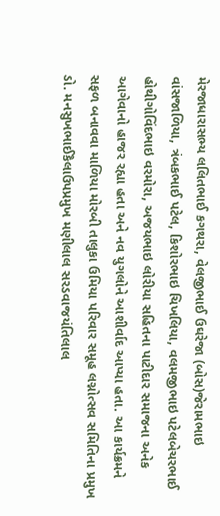મેરજાધારાસભ્ય લલિતભાઈ કગથરા, વેલજીભાઈ ઉઘરેજા (બોસ)જેરામભાઇ વાંસજાળિયા, ત્રંબકભાઈ પટેલ, કિશોરભાઇ ચિખલિયા, વલમજીભાઇ પટેલબેચરભાઈ હોથીગોવિંદભાઇ વરમોરા, અજયભાઇ લોરીયા સહિતના પાટીદાર સમાજના અનેક આગેવાનો હાજર રહ્યા હતા અને નવ યુગલોને આશીર્વાદ આપ્યા હતા. આ કાર્યક્રમને સફળ બનાવવા માળિયા મોરબી તાલુકા ઉમિયા પરિવાર સમૂહ લગ્નોત્સવ સમિતિના પ્રમુખ ડો. મનસુખભાઈકૈલાઉપપ્રમુખ મણીલાલ સરડવાજયંતિલાલ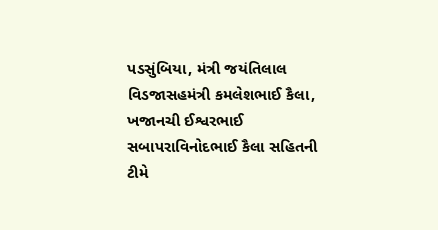પડસુંબિયા, મંત્રી જયંતિલાલ વિડજાસહમંત્રી કમલેશભાઈ કૈલા, ખજાનચી ઈશ્વરભાઈ સબાપરાવિનોદભાઈ કૈલા સહિતની ટીમે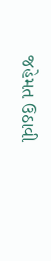જહેમત ઉઠાવી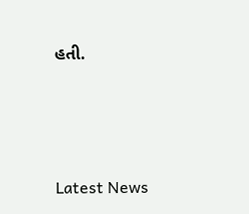હતી.






Latest News